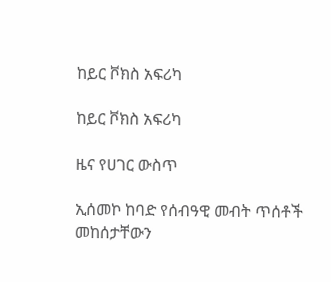ከይር ቮክስ አፍሪካ

ከይር ቮክስ አፍሪካ

ዜና የሀገር ውስጥ

ኢሰመኮ ከባድ የሰብዓዊ መብት ጥሰቶች መከሰታቸውን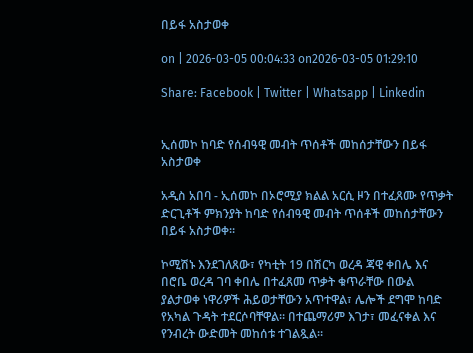በይፋ አስታወቀ

on | 2026-03-05 00:04:33 on2026-03-05 01:29:10

Share: Facebook | Twitter | Whatsapp | Linkedin


ኢሰመኮ ከባድ የሰብዓዊ መብት ጥሰቶች መከሰታቸውን በይፋ አስታወቀ

አዲስ አበባ - ኢሰመኮ በኦሮሚያ ክልል አርሲ ዞን በተፈጸሙ የጥቃት ድርጊቶች ምክንያት ከባድ የሰብዓዊ መብት ጥሰቶች መከሰታቸውን በይፋ አስታወቀ።

ኮሚሽኑ እንደገለጸው፣ የካቲት 19 በሽርካ ወረዳ ጃዊ ቀበሌ እና በሮቤ ወረዳ ገባ ቀበሌ በተፈጸመ ጥቃት ቁጥራቸው በውል ያልታወቀ ነዋሪዎች ሕይወታቸውን አጥተዋል፣ ሌሎች ደግሞ ከባድ የአካል ጉዳት ተደርሶባቸዋል። በተጨማሪም እገታ፣ መፈናቀል እና የንብረት ውድመት መከሰቱ ተገልጿል።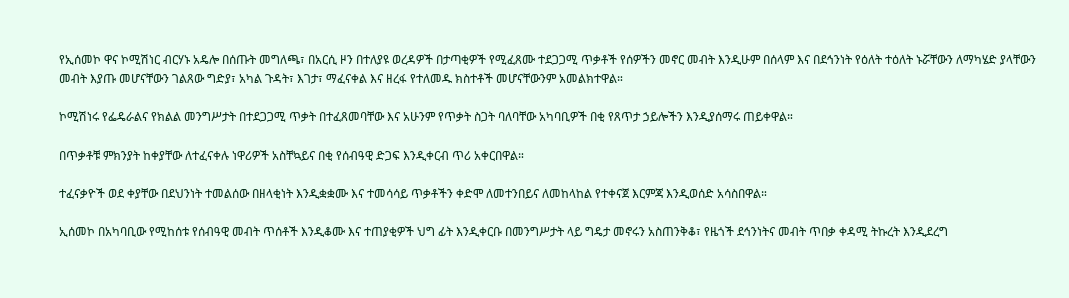የኢሰመኮ ዋና ኮሚሽነር ብርሃኑ አዴሎ በሰጡት መግለጫ፣ በአርሲ ዞን በተለያዩ ወረዳዎች በታጣቂዎች የሚፈጸሙ ተደጋጋሚ ጥቃቶች የሰዎችን መኖር መብት እንዲሁም በሰላም እና በደኅንነት የዕለት ተዕለት ኑሯቸውን ለማካሄድ ያላቸውን መብት እያጡ መሆናቸውን ገልጸው ግድያ፣ አካል ጉዳት፣ እገታ፣ ማፈናቀል እና ዘረፋ የተለመዱ ክስተቶች መሆናቸውንም አመልክተዋል።

ኮሚሽነሩ የፌዴራልና የክልል መንግሥታት በተደጋጋሚ ጥቃት በተፈጸመባቸው እና አሁንም የጥቃት ስጋት ባለባቸው አካባቢዎች በቂ የጸጥታ ኃይሎችን እንዲያሰማሩ ጠይቀዋል።

በጥቃቶቹ ምክንያት ከቀያቸው ለተፈናቀሉ ነዋሪዎች አስቸኳይና በቂ የሰብዓዊ ድጋፍ እንዲቀርብ ጥሪ አቀርበዋል።

ተፈናቃዮች ወደ ቀያቸው በደህንነት ተመልሰው በዘላቂነት እንዲቋቋሙ እና ተመሳሳይ ጥቃቶችን ቀድሞ ለመተንበይና ለመከላከል የተቀናጀ እርምጃ እንዲወሰድ አሳስበዋል።

ኢሰመኮ በአካባቢው የሚከሰቱ የሰብዓዊ መብት ጥሰቶች እንዲቆሙ እና ተጠያቂዎች ህግ ፊት እንዲቀርቡ በመንግሥታት ላይ ግዴታ መኖሩን አስጠንቅቆ፣ የዜጎች ደኅንነትና መብት ጥበቃ ቀዳሚ ትኩረት እንዲደረግ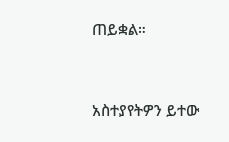ጠይቋል።


አስተያየትዎን ይተው